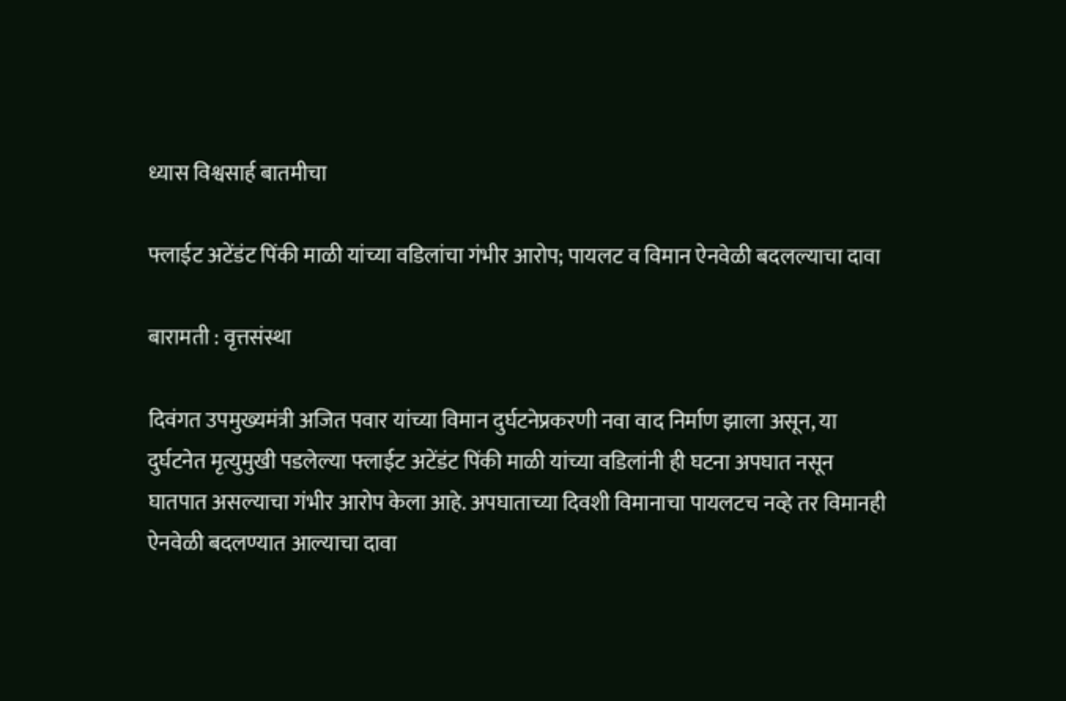ध्यास विश्वसार्ह बातमीचा

फ्लाईट अटेंडंट पिंकी माळी यांच्या वडिलांचा गंभीर आरोप; पायलट व विमान ऐनवेळी बदलल्याचा दावा

बारामती : वृत्तसंस्था

दिवंगत उपमुख्यमंत्री अजित पवार यांच्या विमान दुर्घटनेप्रकरणी नवा वाद निर्माण झाला असून, या दुर्घटनेत मृत्युमुखी पडलेल्या फ्लाईट अटेंडंट पिंकी माळी यांच्या वडिलांनी ही घटना अपघात नसून घातपात असल्याचा गंभीर आरोप केला आहे. अपघाताच्या दिवशी विमानाचा पायलटच नव्हे तर विमानही ऐनवेळी बदलण्यात आल्याचा दावा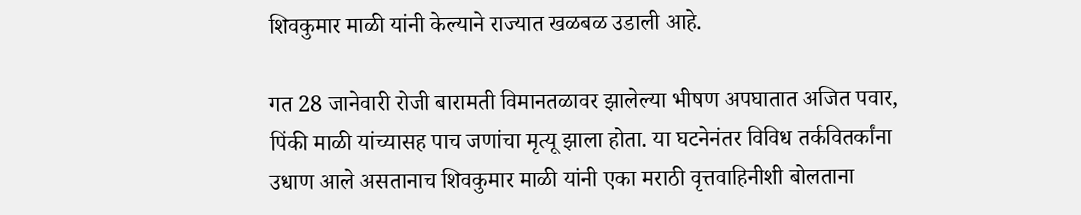शिवकुमार माळी यांनी केल्याने राज्यात खळबळ उडाली आहे.

गत 28 जानेवारी रोजी बारामती विमानतळावर झालेल्या भीषण अपघातात अजित पवार, पिंकी माळी यांच्यासह पाच जणांचा मृत्यू झाला होता. या घटनेनंतर विविध तर्कवितर्कांना उधाण आले असतानाच शिवकुमार माळी यांनी एका मराठी वृत्तवाहिनीशी बोलताना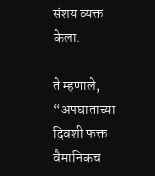संशय व्यक्त केला.

ते म्हणाले, “अपघाताच्या दिवशी फक्त वैमानिकच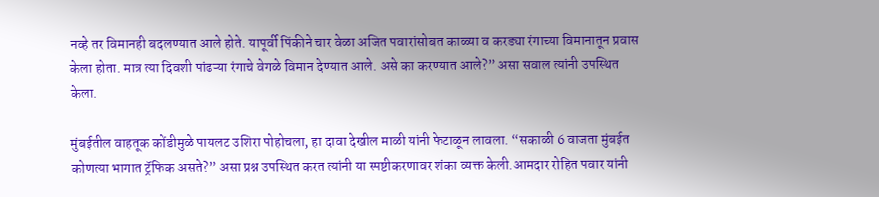नव्हे तर विमानही बदलण्यात आले होते. यापूर्वी पिंकीने चार वेळा अजित पवारांसोबत काळ्या व करड्या रंगाच्या विमानातून प्रवास केला होता. मात्र त्या दिवशी पांढऱ्या रंगाचे वेगळे विमान देण्यात आले. असे का करण्यात आले?” असा सवाल त्यांनी उपस्थित केला.

मुंबईतील वाहतूक कोंडीमुळे पायलट उशिरा पोहोचला, हा दावा देखील माळी यांनी फेटाळून लावला. “सकाळी 6 वाजता मुंबईत कोणत्या भागात ट्रॅफिक असते?” असा प्रश्न उपस्थित करत त्यांनी या स्पष्टीकरणावर शंका व्यक्त केली.आमदार रोहित पवार यांनी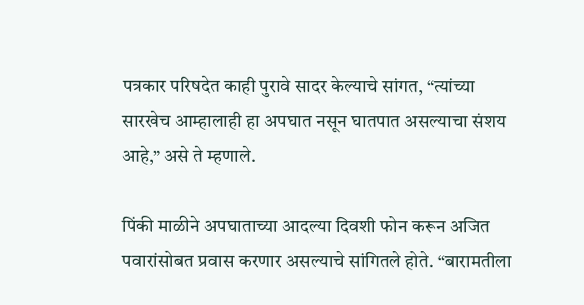पत्रकार परिषदेत काही पुरावे सादर केल्याचे सांगत, “त्यांच्या सारखेच आम्हालाही हा अपघात नसून घातपात असल्याचा संशय आहे,” असे ते म्हणाले.

पिंकी माळीने अपघाताच्या आदल्या दिवशी फोन करून अजित पवारांसोबत प्रवास करणार असल्याचे सांगितले होते. “बारामतीला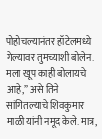पोहोचल्यानंतर हॉटेलमध्ये गेल्यावर तुमच्याशी बोलेन. मला खूप काही बोलायचे आहे,” असे तिने सांगितल्याचे शिवकुमार माळी यांनी नमूद केले. मात्र,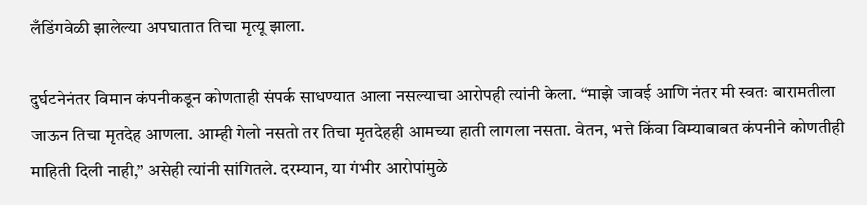लँडिंगवेळी झालेल्या अपघातात तिचा मृत्यू झाला.

दुर्घटनेनंतर विमान कंपनीकडून कोणताही संपर्क साधण्यात आला नसल्याचा आरोपही त्यांनी केला. “माझे जावई आणि नंतर मी स्वतः बारामतीला जाऊन तिचा मृतदेह आणला. आम्ही गेलो नसतो तर तिचा मृतदेहही आमच्या हाती लागला नसता. वेतन, भत्ते किंवा विम्याबाबत कंपनीने कोणतीही माहिती दिली नाही,” असेही त्यांनी सांगितले. दरम्यान, या गंभीर आरोपांमुळे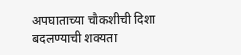अपघाताच्या चौकशीची दिशा बदलण्याची शक्यता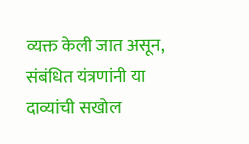व्यक्त केली जात असून, संबंधित यंत्रणांनी या दाव्यांची सखोल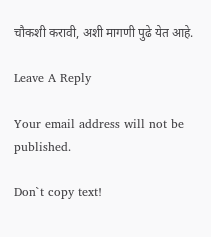चौकशी करावी, अशी मागणी पुढे येत आहे.

Leave A Reply

Your email address will not be published.

Don`t copy text!